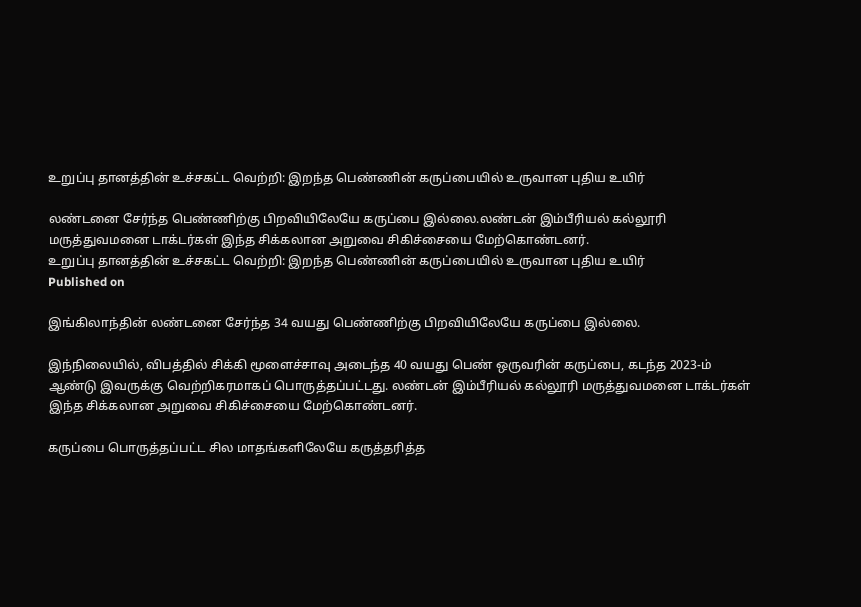உறுப்பு தானத்தின் உச்சகட்ட வெற்றி: இறந்த பெண்ணின் கருப்பையில் உருவான புதிய உயிர்

லண்டனை சேர்ந்த பெண்ணிற்கு பிறவியிலேயே கருப்பை இல்லை.லண்டன் இம்பீரியல் கல்லூரி மருத்துவமனை டாக்டர்கள் இந்த சிக்கலான அறுவை சிகிச்சையை மேற்கொண்டனர்.
உறுப்பு தானத்தின் உச்சகட்ட வெற்றி: இறந்த பெண்ணின் கருப்பையில் உருவான புதிய உயிர்
Published on

இங்கிலாந்தின் லண்டனை சேர்ந்த 34 வயது பெண்ணிற்கு பிறவியிலேயே கருப்பை இல்லை.

இந்நிலையில், விபத்தில் சிக்கி மூளைச்சாவு அடைந்த 40 வயது பெண் ஒருவரின் கருப்பை, கடந்த 2023-ம் ஆண்டு இவருக்கு வெற்றிகரமாகப் பொருத்தப்பட்டது. லண்டன் இம்பீரியல் கல்லூரி மருத்துவமனை டாக்டர்கள் இந்த சிக்கலான அறுவை சிகிச்சையை மேற்கொண்டனர்.

கருப்பை பொருத்தப்பட்ட சில மாதங்களிலேயே கருத்தரித்த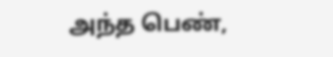அந்த பெண்,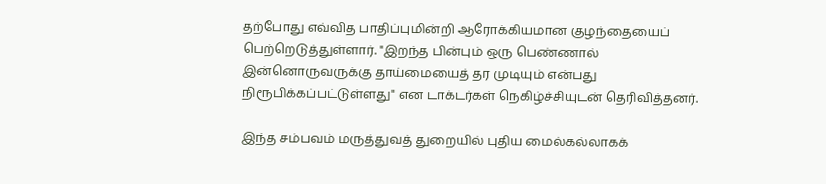தற்போது எவ்வித பாதிப்புமின்றி ஆரோக்கியமான குழந்தையைப் பெற்றெடுத்துள்ளார். "இறந்த பின்பும் ஒரு பெண்ணால் இன்னொருவருக்கு தாய்மையைத் தர முடியும் என்பது நிரூபிக்கப்பட்டுள்ளது" என டாக்டர்கள் நெகிழ்ச்சியுடன் தெரிவித்தனர்.

இந்த சம்பவம் மருத்துவத் துறையில் புதிய மைல்கல்லாகக்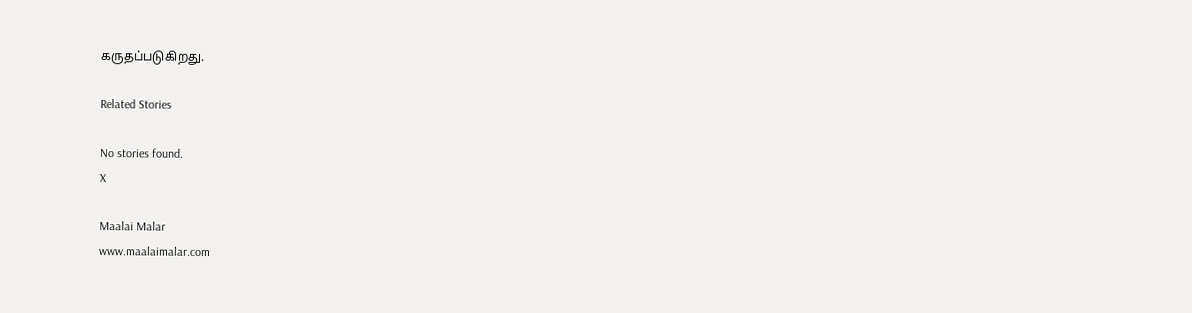கருதப்படுகிறது.

Related Stories

No stories found.
X

Maalai Malar
www.maalaimalar.com